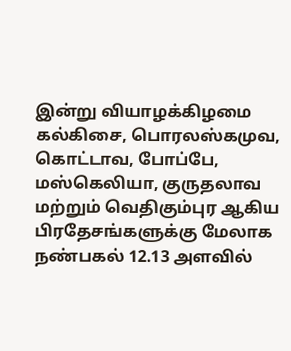இன்று வியாழக்கிழமை கல்கிசை, பொரலஸ்கமுவ, கொட்டாவ, போப்பே, மஸ்கெலியா, குருதலாவ மற்றும் வெதிகும்புர ஆகிய பிரதேசங்களுக்கு மேலாக நண்பகல் 12.13 அளவில்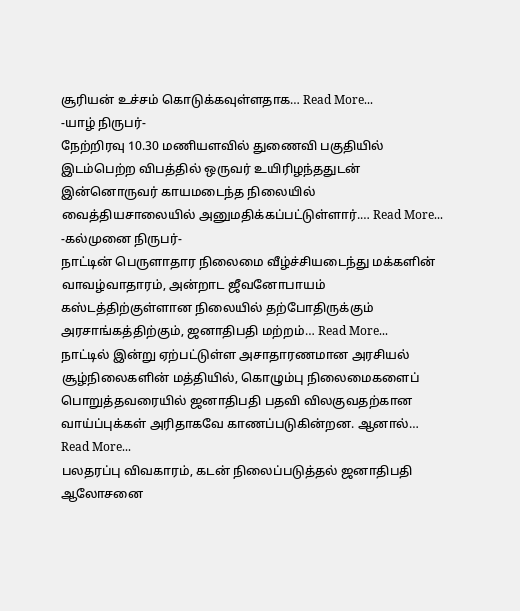சூரியன் உச்சம் கொடுக்கவுள்ளதாக… Read More...
-யாழ் நிருபர்-
நேற்றிரவு 10.30 மணியளவில் துணைவி பகுதியில் இடம்பெற்ற விபத்தில் ஒருவர் உயிரிழந்ததுடன் இன்னொருவர் காயமடைந்த நிலையில் வைத்தியசாலையில் அனுமதிக்கப்பட்டுள்ளார்.… Read More...
-கல்முனை நிருபர்-
நாட்டின் பெருளாதார நிலைமை வீழ்ச்சியடைந்து மக்களின் வாவழ்வாதாரம், அன்றாட ஜீவனோபாயம் கஸ்டத்திற்குள்ளான நிலையில் தற்போதிருக்கும் அரசாங்கத்திற்கும், ஜனாதிபதி மற்றம்… Read More...
நாட்டில் இன்று ஏற்பட்டுள்ள அசாதாரணமான அரசியல் சூழ்நிலைகளின் மத்தியில், கொழும்பு நிலைமைகளைப் பொறுத்தவரையில் ஜனாதிபதி பதவி விலகுவதற்கான வாய்ப்புக்கள் அரிதாகவே காணப்படுகின்றன. ஆனால்… Read More...
பலதரப்பு விவகாரம், கடன் நிலைப்படுத்தல் ஜனாதிபதி ஆலோசனை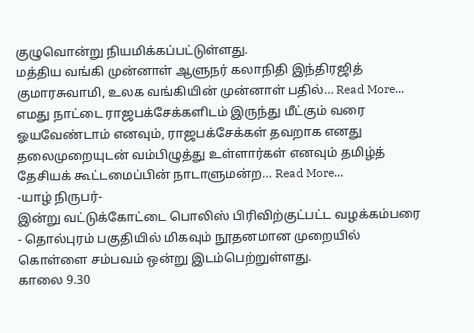குழுவொன்று நியமிக்கப்பட்டுள்ளது.
மத்திய வங்கி முன்னாள் ஆளுநர் கலாநிதி இந்திரஜித் குமாரசுவாமி, உலக வங்கியின் முன்னாள் பதில்… Read More...
எமது நாட்டை ராஜபக்சேக்களிடம் இருந்து மீட்கும் வரை ஓயவேண்டாம் எனவும், ராஜபக்சேக்கள் தவறாக எனது தலைமுறையுடன் வம்பிழுத்து உள்ளார்கள் எனவும் தமிழ்த் தேசியக் கூட்டமைப்பின் நாடாளுமன்ற… Read More...
-யாழ் நிருபர்-
இன்று வட்டுக்கோட்டை பொலிஸ் பிரிவிற்குட்பட்ட வழக்கம்பரை - தொல்புரம் பகுதியில் மிகவும் நூதனமான முறையில் கொள்ளை சம்பவம் ஒன்று இடம்பெற்றுள்ளது.
காலை 9.30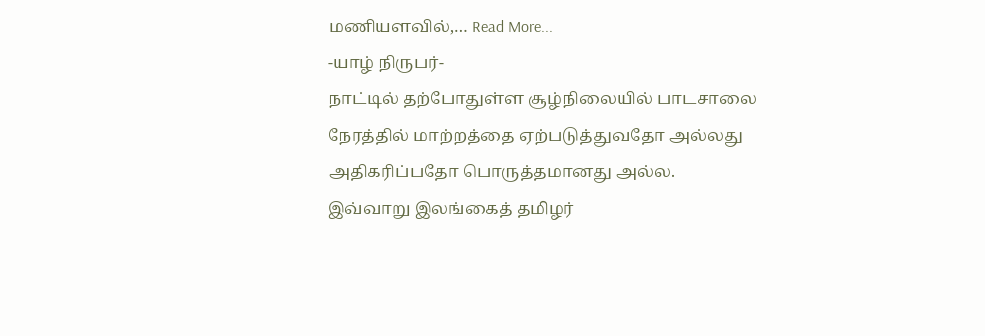மணியளவில்,… Read More...
-யாழ் நிருபர்-
நாட்டில் தற்போதுள்ள சூழ்நிலையில் பாடசாலை நேரத்தில் மாற்றத்தை ஏற்படுத்துவதோ அல்லது அதிகரிப்பதோ பொருத்தமானது அல்ல.
இவ்வாறு இலங்கைத் தமிழர்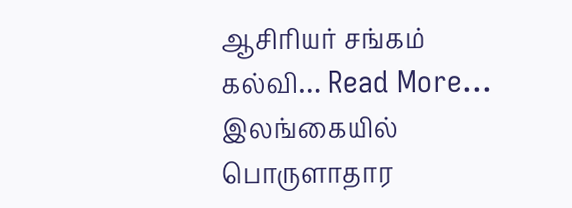ஆசிரியர் சங்கம் கல்வி… Read More...
இலங்கையில் பொருளாதார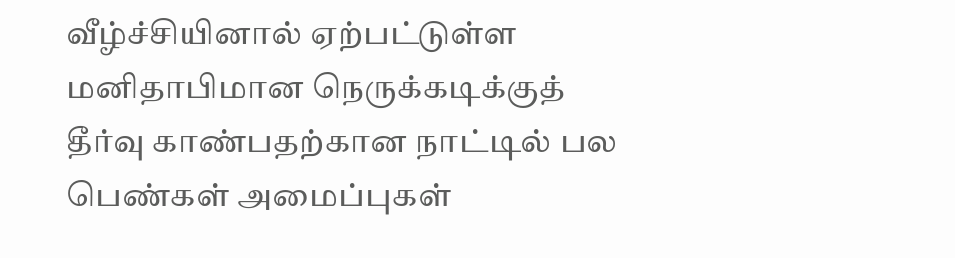வீழ்ச்சியினால் ஏற்பட்டுள்ள மனிதாபிமான நெருக்கடிக்குத் தீர்வு காண்பதற்கான நாட்டில் பல பெண்கள் அமைப்புகள்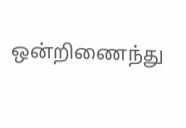ஒன்றிணைந்து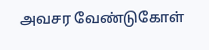அவசர வேண்டுகோள்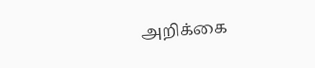அறிக்கை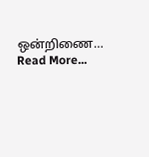ஒன்றிணை… Read More...